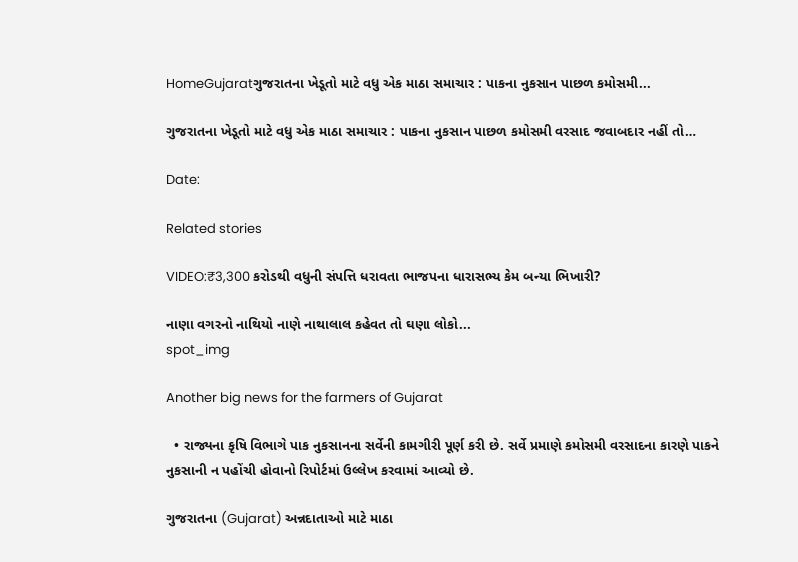HomeGujaratગુજરાતના ખેડૂતો માટે વધુ એક માઠા સમાચાર : પાકના નુકસાન પાછળ કમોસમી...

ગુજરાતના ખેડૂતો માટે વધુ એક માઠા સમાચાર : પાકના નુકસાન પાછળ કમોસમી વરસાદ જવાબદાર નહીં તો…

Date:

Related stories

VIDEO:₹3,300 કરોડથી વધુની સંપત્તિ ધરાવતા ભાજપના ધારાસભ્ય કેમ બન્યા ભિખારી?

નાણા વગરનો નાથિયો નાણે નાથાલાલ કહેવત તો ઘણા લોકો...
spot_img

Another big news for the farmers of Gujarat

  • રાજ્યના કૃષિ વિભાગે પાક નુકસાનના સર્વેની કામગીરી પૂર્ણ કરી છે. સર્વે પ્રમાણે કમોસમી વરસાદના કારણે પાકને નુકસાની ન પહોંચી હોવાનો રિપોર્ટમાં ઉલ્લેખ કરવામાં આવ્યો છે.

ગુજરાતના (Gujarat) અન્નદાતાઓ માટે માઠા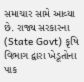સમાચાર સામે આવ્યા છે. રાજ્ય સરકારના (State Govt) કૃષિ વિભાગ દ્વારા ખેડૂતોના પાક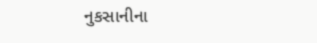નુકસાનીના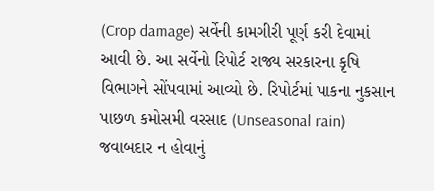(Crop damage) સર્વેની કામગીરી પૂર્ણ કરી દેવામાં આવી છે. આ સર્વેનો રિપોર્ટ રાજ્ય સરકારના કૃષિ વિભાગને સોંપવામાં આવ્યો છે. રિપોર્ટમાં પાકના નુકસાન પાછળ કમોસમી વરસાદ (Unseasonal rain) જવાબદાર ન હોવાનું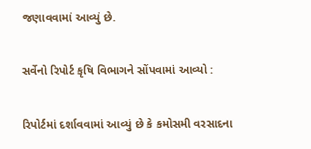જણાવવામાં આવ્યું છે.

સર્વેનો રિપોર્ટ કૃષિ વિભાગને સોંપવામાં આવ્યો :

રિપોર્ટમાં દર્શાવવામાં આવ્યું છે કે કમોસમી વરસાદના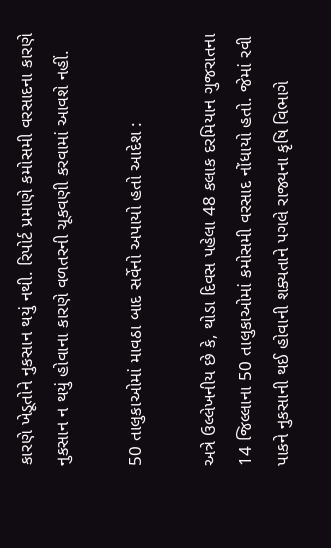કારણે ખેડૂતોને નુકસાન થયું નથી. રિપોર્ટ પ્રમાણે કમોસમી વરસાદના કારણે નુકસાન ન થયું હોવાના કારણે વળતરની ચૂકવણી કરવામાં આવશે નહીં.

50 તાલુકાઓમાં માવઠા બાદ સર્વેનો અપાયો હતો આદેશ :

અત્રે ઉલ્લેખનીય છે કે, થોડા દિવસ પહેલા 48 કલાક દરમિયાન ગુજરાતના 14 જિલ્લાના 50 તાલુકાઓમાં કમોસમી વરસાદ નોંધાયો હતો. જેમાં રવી પાકને નુકસાની થઈ હોવાની શક્યતાને પગલે રાજ્યના કૃષિ વિભાગે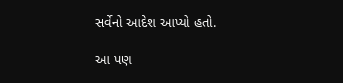સર્વેનો આદેશ આપ્યો હતો.

આ પણ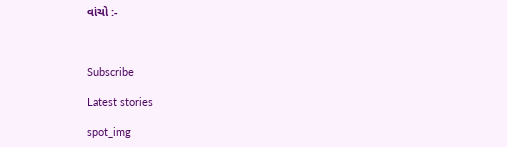વાંચો :-



Subscribe

Latest stories

spot_img